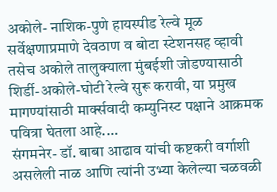अकोले- नाशिक-पुणे हायस्पीड रेल्वे मूळ सर्वेक्षणाप्रमाणे देवठाण व बोटा स्टेशनसह व्हावी तसेच अकोले तालुक्याला मुंबईशी जोडण्यासाठी शिर्डी-अकोले-घोटी रेल्वे सुरू करावी, या प्रमुख मागण्यांसाठी मार्क्सवादी कम्युनिस्ट पक्षाने आक्रमक पवित्रा घेतला आहे.…
संगमनेर- डॉ. बाबा आढाव यांची कष्टकरी वर्गाशी असलेली नाळ आणि त्यांनी उभ्या केलेल्या चळवळी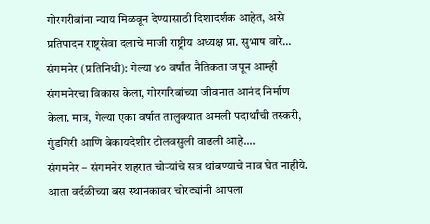गोरगरीबांना न्याय मिळवून देण्यासाठी दिशादर्शक आहेत, असे प्रतिपादन राष्ट्रसेवा दलाचे माजी राष्ट्रीय अध्यक्ष प्रा. सुभाष वारे…
संगमनेर (प्रतिनिधी): गेल्या ४० वर्षांत नैतिकता जपून आम्ही संगमनेरचा विकास केला, गोरगरिबांच्या जीवनात आनंद निर्माण केला. मात्र, गेल्या एका वर्षात तालुक्यात अमली पदार्थांची तस्करी, गुंडगिरी आणि बेकायदेशीर टोलवसुली वाढली आहे.…
संगमनेर – संगमनेर शहरात चोऱ्यांचे सत्र थांबण्याचे नाव घेत नाहीये. आता वर्दळीच्या बस स्थानकावर चोरट्यांनी आपला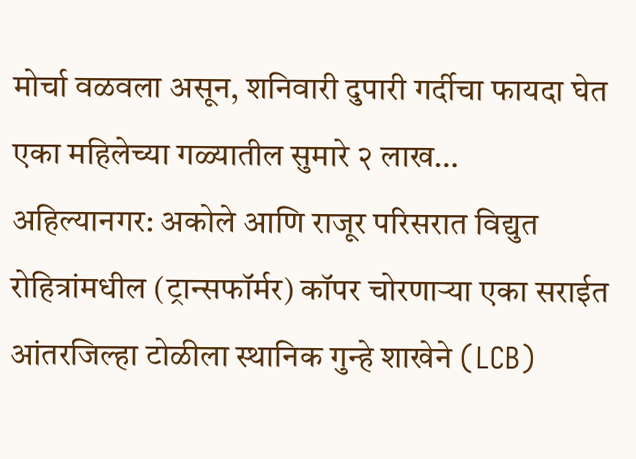मोर्चा वळवला असून, शनिवारी दुपारी गर्दीचा फायदा घेत एका महिलेच्या गळ्यातील सुमारे २ लाख…
अहिल्यानगर: अकोले आणि राजूर परिसरात विद्युत रोहित्रांमधील (ट्रान्सफॉर्मर) कॉपर चोरणाऱ्या एका सराईत आंतरजिल्हा टोळीला स्थानिक गुन्हे शाखेने (LCB)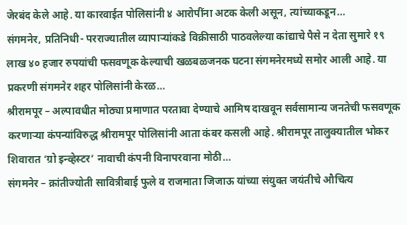जेरबंद केले आहे. या कारवाईत पोलिसांनी ४ आरोपींना अटक केली असून, त्यांच्याकडून…
संगमनेर, प्रतिनिधी- परराज्यातील व्यापाऱ्यांकडे विक्रीसाठी पाठवलेल्या कांद्याचे पैसे न देता सुमारे १९ लाख ४० हजार रुपयांची फसवणूक केल्याची खळबळजनक घटना संगमनेरमध्ये समोर आली आहे. या प्रकरणी संगमनेर शहर पोलिसांनी केरळ…
श्रीरामपूर – अल्पावधीत मोठ्या प्रमाणात परतावा देण्याचे आमिष दाखवून सर्वसामान्य जनतेची फसवणूक करणाऱ्या कंपन्यांविरुद्ध श्रीरामपूर पोलिसांनी आता कंबर कसली आहे. श्रीरामपूर तालुक्यातील भोकर शिवारात ‘ग्रो इन्व्हेस्टर’ नावाची कंपनी विनापरवाना मोठी…
संगमनेर – क्रांतीज्योती सावित्रीबाई फुले व राजमाता जिजाऊ यांच्या संयुक्त जयंतीचे औचित्य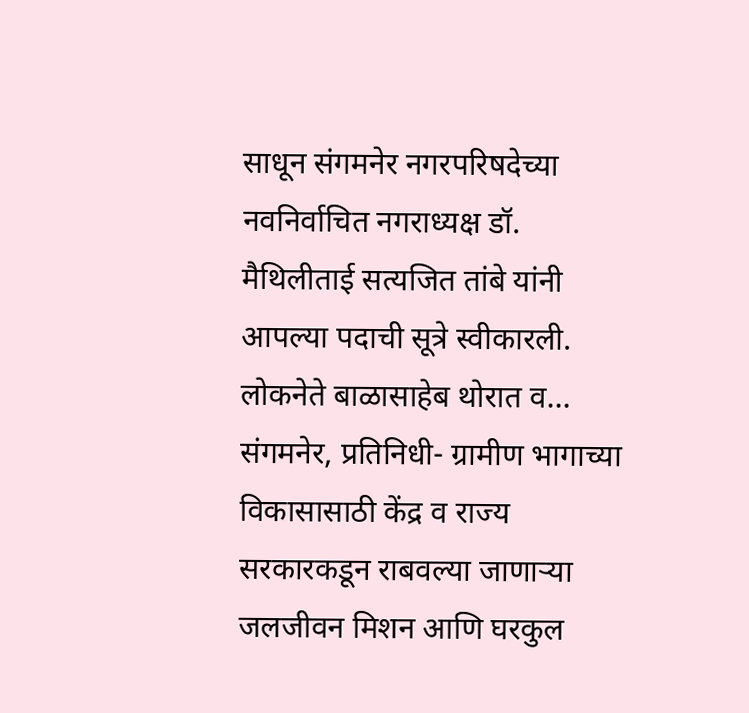साधून संगमनेर नगरपरिषदेच्या नवनिर्वाचित नगराध्यक्ष डॉ. मैथिलीताई सत्यजित तांबे यांनी आपल्या पदाची सूत्रे स्वीकारली. लोकनेते बाळासाहेब थोरात व…
संगमनेर, प्रतिनिधी- ग्रामीण भागाच्या विकासासाठी केंद्र व राज्य सरकारकडून राबवल्या जाणाऱ्या जलजीवन मिशन आणि घरकुल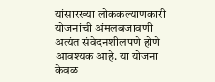यांसारख्या लोककल्याणकारी योजनांची अंमलबजावणी अत्यंत संवेदनशीलपणे होणे आवश्यक आहे. या योजना केवळ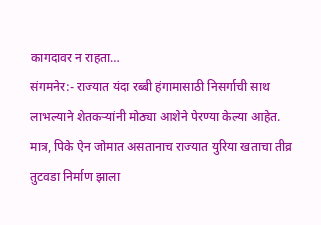कागदावर न राहता…
संगमनेर:- राज्यात यंदा रब्बी हंगामासाठी निसर्गाची साथ लाभल्याने शेतकऱ्यांनी मोठ्या आशेने पेरण्या केल्या आहेत. मात्र, पिके ऐन जोमात असतानाच राज्यात युरिया खताचा तीव्र तुटवडा निर्माण झाला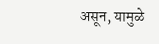असून, यामुळे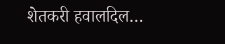शेतकरी हवालदिल…